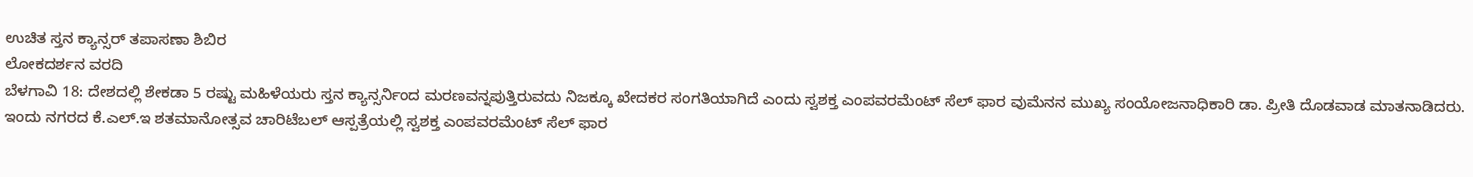ಉಚಿತ ಸ್ತನ ಕ್ಯಾನ್ಸರ್ ತಪಾಸಣಾ ಶಿಬಿರ
ಲೋಕದರ್ಶನ ವರದಿ
ಬೆಳಗಾವಿ 18: ದೇಶದಲ್ಲಿ ಶೇಕಡಾ 5 ರಷ್ಟು ಮಹಿಳೆಯರು ಸ್ತನ ಕ್ಯಾನ್ಸರ್ನಿಂದ ಮರಣವನ್ನಪುತ್ತಿರುವದು ನಿಜಕ್ಕೂ ಖೇದಕರ ಸಂಗತಿಯಾಗಿದೆ ಎಂದು ಸ್ವಶಕ್ತ ಎಂಪವರಮೆಂಟ್ ಸೆಲ್ ಫಾರ ವುಮೆನನ ಮುಖ್ಯ ಸಂಯೋಜನಾಧಿಕಾರಿ ಡಾ. ಪ್ರೀತಿ ದೊಡವಾಡ ಮಾತನಾಡಿದರು.
ಇಂದು ನಗರದ ಕೆ.ಎಲ್.ಇ ಶತಮಾನೋತ್ಸವ ಚಾರಿಟೆಬಲ್ ಆಸ್ಪತ್ರೆಯಲ್ಲಿ ಸ್ವಶಕ್ತ ಎಂಪವರಮೆಂಟ್ ಸೆಲ್ ಫಾರ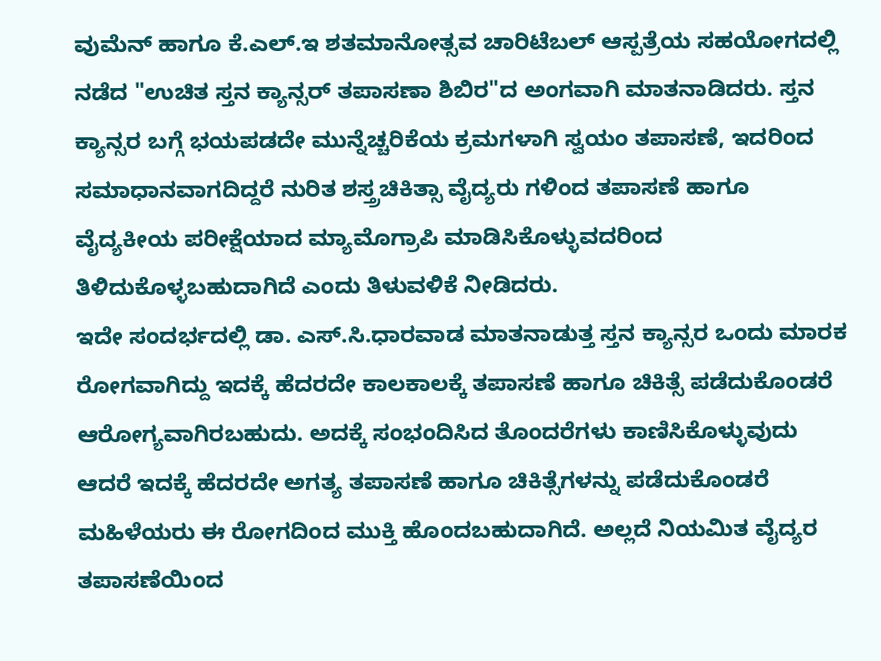ವುಮೆನ್ ಹಾಗೂ ಕೆ.ಎಲ್.ಇ ಶತಮಾನೋತ್ಸವ ಚಾರಿಟೆಬಲ್ ಆಸ್ಪತ್ರೆಯ ಸಹಯೋಗದಲ್ಲಿ ನಡೆದ "ಉಚಿತ ಸ್ತನ ಕ್ಯಾನ್ಸರ್ ತಪಾಸಣಾ ಶಿಬಿರ"ದ ಅಂಗವಾಗಿ ಮಾತನಾಡಿದರು. ಸ್ತನ ಕ್ಯಾನ್ಸರ ಬಗ್ಗೆ ಭಯಪಡದೇ ಮುನ್ನೆಚ್ಚರಿಕೆಯ ಕ್ರಮಗಳಾಗಿ ಸ್ವಯಂ ತಪಾಸಣೆ, ಇದರಿಂದ ಸಮಾಧಾನವಾಗದಿದ್ದರೆ ನುರಿತ ಶಸ್ತ್ರಚಿಕಿತ್ಸಾ ವೈದ್ಯರು ಗಳಿಂದ ತಪಾಸಣೆ ಹಾಗೂ ವೈದ್ಯಕೀಯ ಪರೀಕ್ಷೆಯಾದ ಮ್ಯಾಮೊಗ್ರಾಪಿ ಮಾಡಿಸಿಕೊಳ್ಳುವದರಿಂದ ತಿಳಿದುಕೊಳ್ಳಬಹುದಾಗಿದೆ ಎಂದು ತಿಳುವಳಿಕೆ ನೀಡಿದರು.
ಇದೇ ಸಂದರ್ಭದಲ್ಲಿ ಡಾ. ಎಸ್.ಸಿ.ಧಾರವಾಡ ಮಾತನಾಡುತ್ತ ಸ್ತನ ಕ್ಯಾನ್ಸರ ಒಂದು ಮಾರಕ ರೋಗವಾಗಿದ್ದು ಇದಕ್ಕೆ ಹೆದರದೇ ಕಾಲಕಾಲಕ್ಕೆ ತಪಾಸಣೆ ಹಾಗೂ ಚಿಕಿತ್ಸೆ ಪಡೆದುಕೊಂಡರೆ ಆರೋಗ್ಯವಾಗಿರಬಹುದು. ಅದಕ್ಕೆ ಸಂಭಂದಿಸಿದ ತೊಂದರೆಗಳು ಕಾಣಿಸಿಕೊಳ್ಳುವುದು ಆದರೆ ಇದಕ್ಕೆ ಹೆದರದೇ ಅಗತ್ಯ ತಪಾಸಣೆ ಹಾಗೂ ಚಿಕಿತ್ಸೆಗಳನ್ನು ಪಡೆದುಕೊಂಡರೆ ಮಹಿಳೆಯರು ಈ ರೋಗದಿಂದ ಮುಕ್ತಿ ಹೊಂದಬಹುದಾಗಿದೆ. ಅಲ್ಲದೆ ನಿಯಮಿತ ವೈದ್ಯರ ತಪಾಸಣೆಯಿಂದ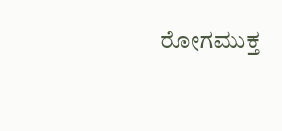ರೋಗಮುಕ್ತ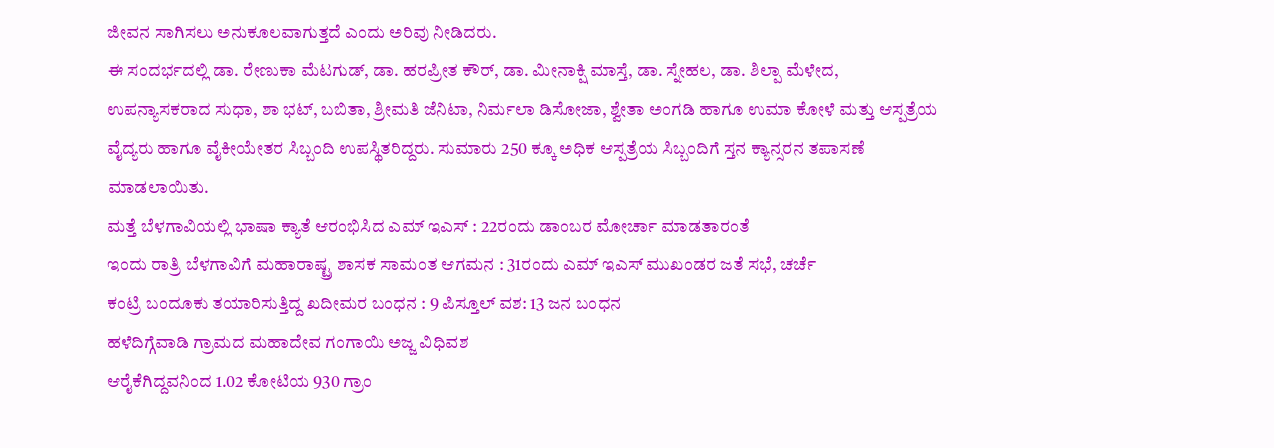ಜೀವನ ಸಾಗಿಸಲು ಅನುಕೂಲವಾಗುತ್ತದೆ ಎಂದು ಅರಿವು ನೀಡಿದರು.
ಈ ಸಂದರ್ಭದಲ್ಲಿ ಡಾ. ರೇಣುಕಾ ಮೆಟಗುಡ್, ಡಾ. ಹರಪ್ರೀತ ಕೌರ್, ಡಾ. ಮೀನಾಕ್ಷಿ ಮಾಸ್ತೆ, ಡಾ. ಸ್ನೇಹಲ, ಡಾ. ಶಿಲ್ಪಾ ಮೆಳೇದ, ಉಪನ್ಯಾಸಕರಾದ ಸುಧಾ, ಶಾ ಭಟ್, ಬಬಿತಾ, ಶ್ರೀಮತಿ ಜೆನಿಟಾ, ನಿರ್ಮಲಾ ಡಿಸೋಜಾ, ಶ್ವೇತಾ ಅಂಗಡಿ ಹಾಗೂ ಉಮಾ ಕೋಳೆ ಮತ್ತು ಆಸ್ಪತ್ರೆಯ ವೈದ್ಯರು ಹಾಗೂ ವೈಕೀಯೇತರ ಸಿಬ್ಬಂದಿ ಉಪಸ್ಥಿತರಿದ್ದರು. ಸುಮಾರು 250 ಕ್ಕೂ ಅಧಿಕ ಆಸ್ಪತ್ರೆಯ ಸಿಬ್ಬಂದಿಗೆ ಸ್ತನ ಕ್ಯಾನ್ಸರನ ತಪಾಸಣೆ ಮಾಡಲಾಯಿತು.
ಮತ್ತೆ ಬೆಳಗಾವಿಯಲ್ಲಿ ಭಾಷಾ ಕ್ಯಾತೆ ಆರಂಭಿಸಿದ ಎಮ್ ಇಎಸ್ : 22ರಂದು ಡಾಂಬರ ಮೋರ್ಚಾ ಮಾಡತಾರಂತೆ
ಇಂದು ರಾತ್ರಿ ಬೆಳಗಾವಿಗೆ ಮಹಾರಾಷ್ಟ್ರ ಶಾಸಕ ಸಾಮಂತ ಆಗಮನ : 31ರಂದು ಎಮ್ ಇಎಸ್ ಮುಖಂಡರ ಜತೆ ಸಭೆ, ಚರ್ಚೆ
ಕಂಟ್ರಿ ಬಂದೂಕು ತಯಾರಿಸುತ್ತಿದ್ದ ಖದೀಮರ ಬಂಧನ : 9 ಪಿಸ್ತೂಲ್ ವಶ: 13 ಜನ ಬಂಧನ
ಹಳೆದಿಗ್ಗೆವಾಡಿ ಗ್ರಾಮದ ಮಹಾದೇವ ಗಂಗಾಯಿ ಅಜ್ಜ ವಿಧಿವಶ
ಆರೈಕೆಗಿದ್ದವನಿಂದ 1.02 ಕೋಟಿಯ 930 ಗ್ರಾಂ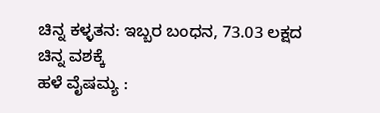ಚಿನ್ನ ಕಳ್ಳತನ: ಇಬ್ಬರ ಬಂಧನ, 73.03 ಲಕ್ಷದ ಚಿನ್ನ ವಶಕ್ಕೆ
ಹಳೆ ವೈಷಮ್ಯ :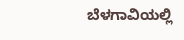ಬೆಳಗಾವಿಯಲ್ಲಿ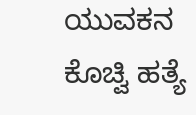ಯುವಕನ ಕೊಚ್ವಿ ಹತ್ಯೆ